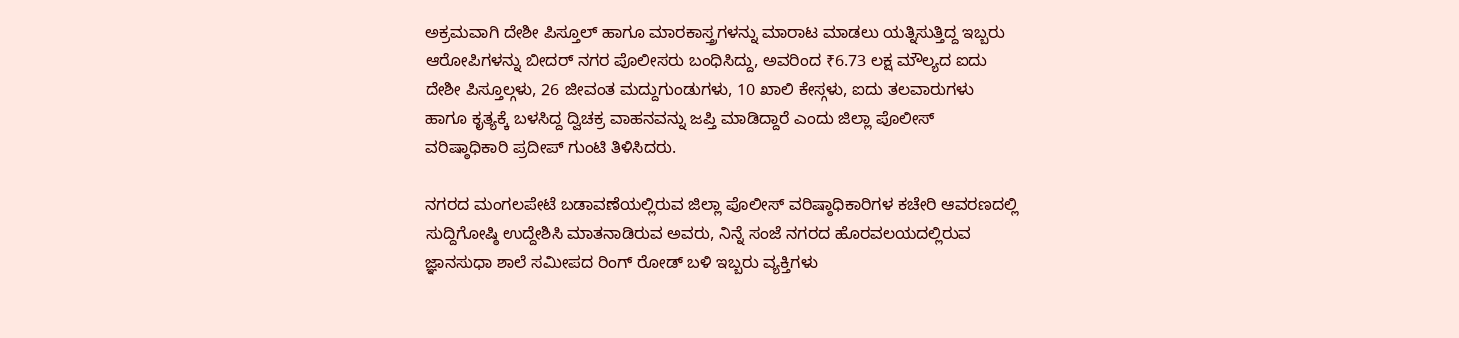ಅಕ್ರಮವಾಗಿ ದೇಶೀ ಪಿಸ್ತೂಲ್ ಹಾಗೂ ಮಾರಕಾಸ್ತ್ರಗಳನ್ನು ಮಾರಾಟ ಮಾಡಲು ಯತ್ನಿಸುತ್ತಿದ್ದ ಇಬ್ಬರು ಆರೋಪಿಗಳನ್ನು ಬೀದರ್ ನಗರ ಪೊಲೀಸರು ಬಂಧಿಸಿದ್ದು, ಅವರಿಂದ ₹6.73 ಲಕ್ಷ ಮೌಲ್ಯದ ಐದು ದೇಶೀ ಪಿಸ್ತೂಲ್ಗಳು, 26 ಜೀವಂತ ಮದ್ದುಗುಂಡುಗಳು, 10 ಖಾಲಿ ಕೇಸ್ಗಳು, ಐದು ತಲವಾರುಗಳು ಹಾಗೂ ಕೃತ್ಯಕ್ಕೆ ಬಳಸಿದ್ದ ದ್ವಿಚಕ್ರ ವಾಹನವನ್ನು ಜಪ್ತಿ ಮಾಡಿದ್ದಾರೆ ಎಂದು ಜಿಲ್ಲಾ ಪೊಲೀಸ್ ವರಿಷ್ಠಾಧಿಕಾರಿ ಪ್ರದೀಪ್ ಗುಂಟಿ ತಿಳಿಸಿದರು.

ನಗರದ ಮಂಗಲಪೇಟೆ ಬಡಾವಣೆಯಲ್ಲಿರುವ ಜಿಲ್ಲಾ ಪೊಲೀಸ್ ವರಿಷ್ಠಾಧಿಕಾರಿಗಳ ಕಚೇರಿ ಆವರಣದಲ್ಲಿ ಸುದ್ದಿಗೋಷ್ಠಿ ಉದ್ದೇಶಿಸಿ ಮಾತನಾಡಿರುವ ಅವರು, ನಿನ್ನೆ ಸಂಜೆ ನಗರದ ಹೊರವಲಯದಲ್ಲಿರುವ ಜ್ಞಾನಸುಧಾ ಶಾಲೆ ಸಮೀಪದ ರಿಂಗ್ ರೋಡ್ ಬಳಿ ಇಬ್ಬರು ವ್ಯಕ್ತಿಗಳು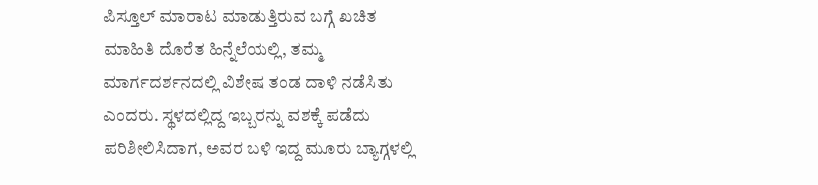ಪಿಸ್ತೂಲ್ ಮಾರಾಟ ಮಾಡುತ್ತಿರುವ ಬಗ್ಗೆ ಖಚಿತ ಮಾಹಿತಿ ದೊರೆತ ಹಿನ್ನೆಲೆಯಲ್ಲಿ, ತಮ್ಮ ಮಾರ್ಗದರ್ಶನದಲ್ಲಿ ವಿಶೇಷ ತಂಡ ದಾಳಿ ನಡೆಸಿತು ಎಂದರು. ಸ್ಥಳದಲ್ಲಿದ್ದ ಇಬ್ಬರನ್ನು ವಶಕ್ಕೆ ಪಡೆದು ಪರಿಶೀಲಿಸಿದಾಗ, ಅವರ ಬಳಿ ಇದ್ದ ಮೂರು ಬ್ಯಾಗ್ಗಳಲ್ಲಿ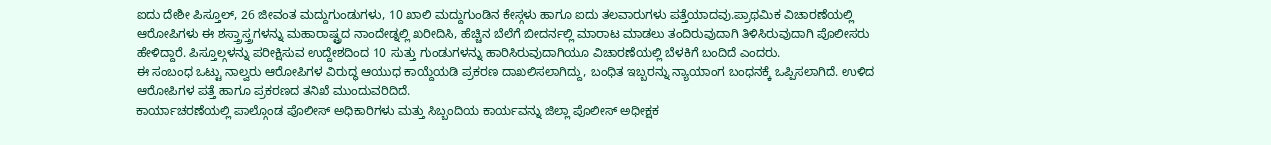ಐದು ದೇಶೀ ಪಿಸ್ತೂಲ್, 26 ಜೀವಂತ ಮದ್ದುಗುಂಡುಗಳು, 10 ಖಾಲಿ ಮದ್ದುಗುಂಡಿನ ಕೇಸ್ಗಳು ಹಾಗೂ ಐದು ತಲವಾರುಗಳು ಪತ್ತೆಯಾದವು.ಪ್ರಾಥಮಿಕ ವಿಚಾರಣೆಯಲ್ಲಿ ಆರೋಪಿಗಳು ಈ ಶಸ್ತ್ರಾಸ್ತ್ರಗಳನ್ನು ಮಹಾರಾಷ್ಟ್ರದ ನಾಂದೇಡ್ನಲ್ಲಿ ಖರೀದಿಸಿ, ಹೆಚ್ಚಿನ ಬೆಲೆಗೆ ಬೀದರ್ನಲ್ಲಿ ಮಾರಾಟ ಮಾಡಲು ತಂದಿರುವುದಾಗಿ ತಿಳಿಸಿರುವುದಾಗಿ ಪೊಲೀಸರು ಹೇಳಿದ್ದಾರೆ. ಪಿಸ್ತೂಲ್ಗಳನ್ನು ಪರೀಕ್ಷಿಸುವ ಉದ್ದೇಶದಿಂದ 10 ಸುತ್ತು ಗುಂಡುಗಳನ್ನು ಹಾರಿಸಿರುವುದಾಗಿಯೂ ವಿಚಾರಣೆಯಲ್ಲಿ ಬೆಳಕಿಗೆ ಬಂದಿದೆ ಎಂದರು.
ಈ ಸಂಬಂಧ ಒಟ್ಟು ನಾಲ್ವರು ಆರೋಪಿಗಳ ವಿರುದ್ಧ ಆಯುಧ ಕಾಯ್ದೆಯಡಿ ಪ್ರಕರಣ ದಾಖಲಿಸಲಾಗಿದ್ದು, ಬಂಧಿತ ಇಬ್ಬರನ್ನು ನ್ಯಾಯಾಂಗ ಬಂಧನಕ್ಕೆ ಒಪ್ಪಿಸಲಾಗಿದೆ. ಉಳಿದ ಆರೋಪಿಗಳ ಪತ್ತೆ ಹಾಗೂ ಪ್ರಕರಣದ ತನಿಖೆ ಮುಂದುವರಿದಿದೆ.
ಕಾರ್ಯಾಚರಣೆಯಲ್ಲಿ ಪಾಲ್ಗೊಂಡ ಪೊಲೀಸ್ ಅಧಿಕಾರಿಗಳು ಮತ್ತು ಸಿಬ್ಬಂದಿಯ ಕಾರ್ಯವನ್ನು ಜಿಲ್ಲಾ ಪೊಲೀಸ್ ಅಧೀಕ್ಷಕ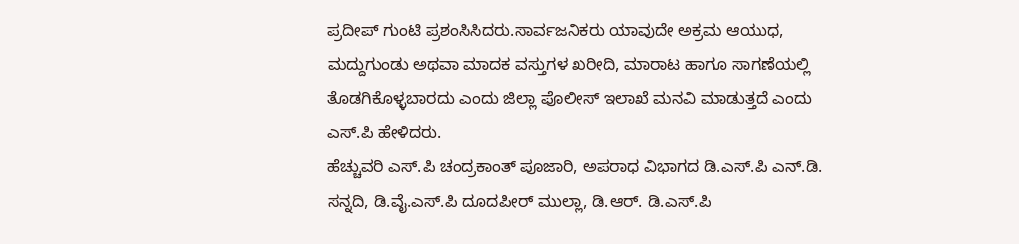ಪ್ರದೀಪ್ ಗುಂಟಿ ಪ್ರಶಂಸಿಸಿದರು.ಸಾರ್ವಜನಿಕರು ಯಾವುದೇ ಅಕ್ರಮ ಆಯುಧ, ಮದ್ದುಗುಂಡು ಅಥವಾ ಮಾದಕ ವಸ್ತುಗಳ ಖರೀದಿ, ಮಾರಾಟ ಹಾಗೂ ಸಾಗಣೆಯಲ್ಲಿ ತೊಡಗಿಕೊಳ್ಳಬಾರದು ಎಂದು ಜಿಲ್ಲಾ ಪೊಲೀಸ್ ಇಲಾಖೆ ಮನವಿ ಮಾಡುತ್ತದೆ ಎಂದು ಎಸ್.ಪಿ ಹೇಳಿದರು.
ಹೆಚ್ಚುವರಿ ಎಸ್.ಪಿ ಚಂದ್ರಕಾಂತ್ ಪೂಜಾರಿ, ಅಪರಾಧ ವಿಭಾಗದ ಡಿ.ಎಸ್.ಪಿ ಎನ್.ಡಿ. ಸನ್ನದಿ, ಡಿ.ವೈ.ಎಸ್.ಪಿ ದೂದಪೀರ್ ಮುಲ್ಲಾ, ಡಿ.ಆರ್. ಡಿ.ಎಸ್.ಪಿ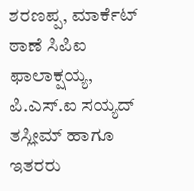ಶರಣಪ್ಪ, ಮಾರ್ಕೆಟ್ ಠಾಣೆ ಸಿಪಿಐ ಫಾಲಾಕ್ಷಯ್ಯ, ಪಿ.ಎಸ್.ಐ ಸಯ್ಯದ್ ತಸ್ಲೀಮ್ ಹಾಗೂ ಇತರರು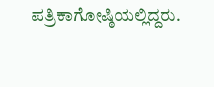ಪತ್ರಿಕಾಗೋಷ್ಠಿಯಲ್ಲಿದ್ದರು.